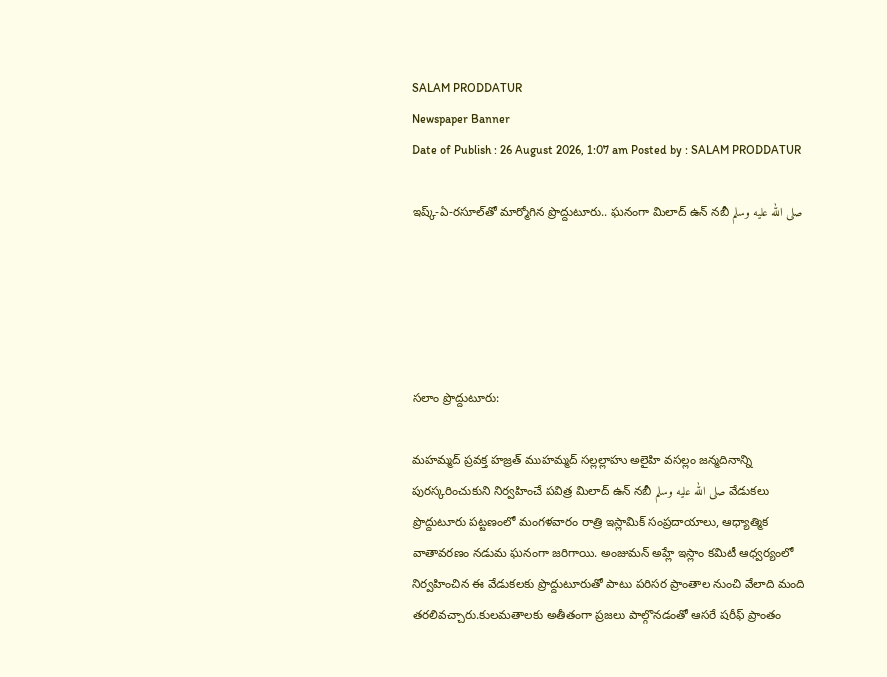SALAM PRODDATUR
Newspaper Banner
Date of Publish : 26 August 2026, 1:07 am Posted by : SALAM PRODDATUR

ఇష్క్-ఏ-రసూల్‌తో మార్మోగిన ప్రొద్దుటూరు.. ఘనంగా మిలాద్ ఉన్ నబీ صلى الله عليه وسلم





సలాం ప్రొద్దుటూరు:

మహమ్మద్ ప్రవక్త హజ్రత్ ముహమ్మద్ సల్లల్లాహు అలైహి వసల్లం జన్మదినాన్ని పురస్కరించుకుని నిర్వహించే పవిత్ర మిలాద్ ఉన్ నబీ صلى الله عليه وسلم వేడుకలు ప్రొద్దుటూరు పట్టణంలో మంగళవారం రాత్రి ఇస్లామిక్ సంప్రదాయాలు, ఆధ్యాత్మిక వాతావరణం నడుమ ఘనంగా జరిగాయి. అంజుమన్ అహ్లే ఇస్లాం కమిటీ ఆధ్వర్యంలో నిర్వహించిన ఈ వేడుకలకు ప్రొద్దుటూరుతో పాటు పరిసర ప్రాంతాల నుంచి వేలాది మంది తరలివచ్చారు.కులమతాలకు అతీతంగా ప్రజలు పాల్గొనడంతో ఆసరే షరీఫ్ ప్రాంతం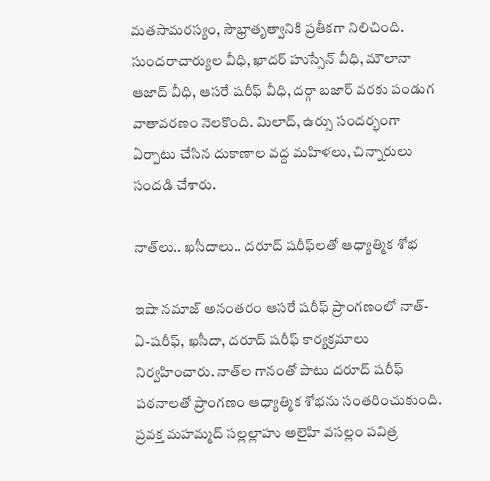మతసామరస్యం, సౌభ్రాతృత్వానికి ప్రతీకగా నిలిచింది. సుందరాచార్యుల వీధి, ఖాదర్ హుస్సేన్ వీధి, మౌలానా ఆజాద్ వీధి, ఆసరే షరీఫ్ వీధి, దర్గా బజార్ వరకు పండుగ వాతావరణం నెలకొంది. మిలాద్, ఉర్సు సందర్భంగా ఏర్పాటు చేసిన దుకాణాల వద్ద మహిళలు, చిన్నారులు సందడి చేశారు.

నాత్‌లు.. ఖసీదాలు.. దరూద్ షరీఫ్‌లతో ఆధ్యాత్మిక శోభ

ఇషా నమాజ్ అనంతరం ఆసరే షరీఫ్ ప్రాంగణంలో నాత్-ఏ-షరీఫ్, ఖసీదా, దరూద్ షరీఫ్ కార్యక్రమాలు నిర్వహించారు. నాత్‌ల గానంతో పాటు దరూద్ షరీఫ్ పఠనాలతో ప్రాంగణం ఆధ్యాత్మిక శోభను సంతరించుకుంది. ప్రవక్త మహమ్మద్ సల్లల్లాహు అలైహి వసల్లం పవిత్ర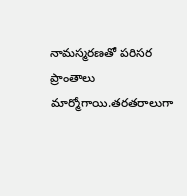నామస్మరణతో పరిసర ప్రాంతాలు మార్మోగాయి.తరతరాలుగా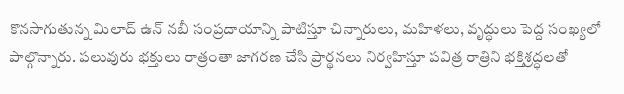కొనసాగుతున్న మిలాద్ ఉన్ నబీ సంప్రదాయాన్ని పాటిస్తూ చిన్నారులు, మహిళలు, వృద్ధులు పెద్ద సంఖ్యలో పాల్గొన్నారు. పలువురు భక్తులు రాత్రంతా జాగరణ చేసి ప్రార్థనలు నిర్వహిస్తూ పవిత్ర రాత్రిని భక్తిశ్రద్ధలతో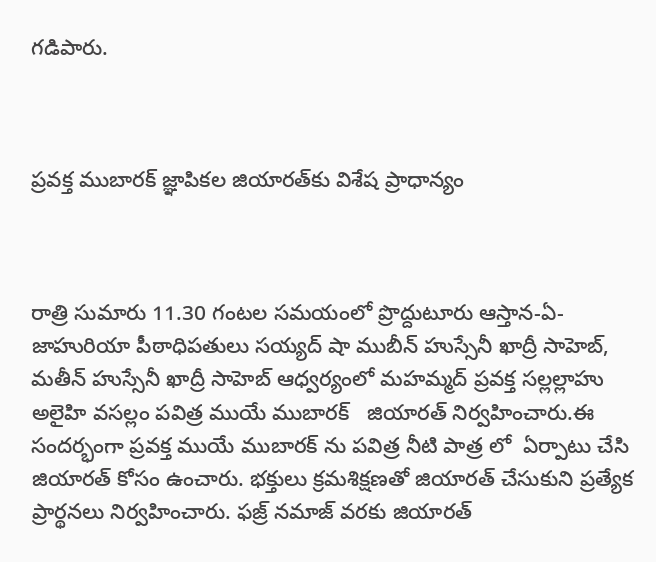గడిపారు.



ప్రవక్త ముబారక్ జ్ఞాపికల జియారత్‌కు విశేష ప్రాధాన్యం



రాత్రి సుమారు 11.30 గంటల సమయంలో ప్రొద్దుటూరు ఆస్తాన-ఏ-జాహురియా పీఠాధిపతులు సయ్యద్ షా ముబీన్ హుస్సేనీ ఖాద్రీ సాహెబ్, మతీన్ హుస్సేనీ ఖాద్రీ సాహెబ్ ఆధ్వర్యంలో మహమ్మద్ ప్రవక్త సల్లల్లాహు అలైహి వసల్లం పవిత్ర ముయే ముబారక్   జియారత్ నిర్వహించారు.ఈ సందర్భంగా ప్రవక్త ముయే ముబారక్‌ ను పవిత్ర నీటి పాత్ర లో  ఏర్పాటు చేసి జియారత్ కోసం ఉంచారు. భక్తులు క్రమశిక్షణతో జియారత్ చేసుకుని ప్రత్యేక ప్రార్థనలు నిర్వహించారు. ఫజ్ర్ నమాజ్ వరకు జియారత్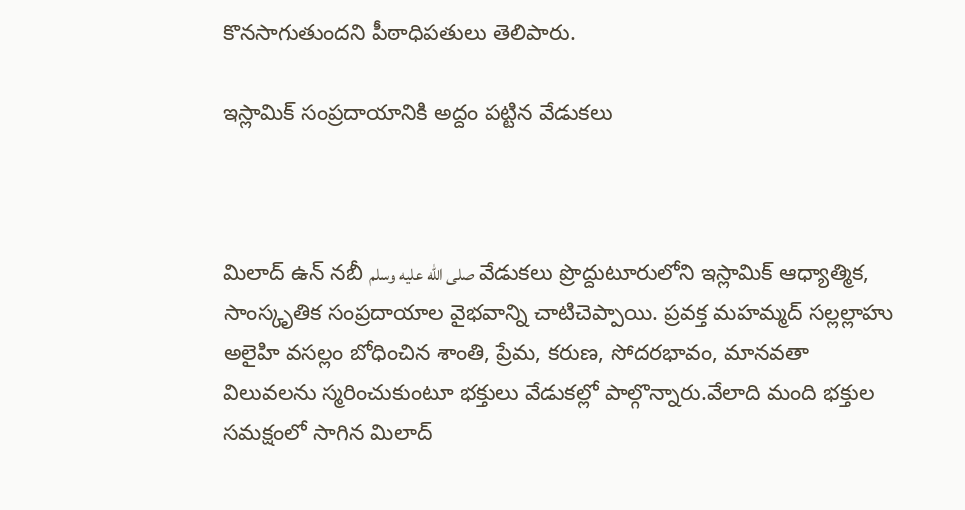కొనసాగుతుందని పీఠాధిపతులు తెలిపారు.

ఇస్లామిక్ సంప్రదాయానికి అద్దం పట్టిన వేడుకలు



మిలాద్ ఉన్ నబీ صلى الله عليه وسلم వేడుకలు ప్రొద్దుటూరులోని ఇస్లామిక్ ఆధ్యాత్మిక, సాంస్కృతిక సంప్రదాయాల వైభవాన్ని చాటిచెప్పాయి. ప్రవక్త మహమ్మద్ సల్లల్లాహు అలైహి వసల్లం బోధించిన శాంతి, ప్రేమ, కరుణ, సోదరభావం, మానవతా విలువలను స్మరించుకుంటూ భక్తులు వేడుకల్లో పాల్గొన్నారు.వేలాది మంది భక్తుల సమక్షంలో సాగిన మిలాద్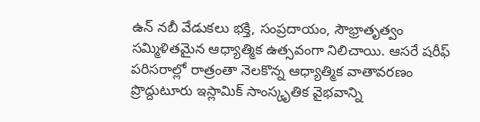ఉన్ నబీ వేడుకలు భక్తి, సంప్రదాయం, సౌభ్రాతృత్వం సమ్మిళితమైన ఆధ్యాత్మిక ఉత్సవంగా నిలిచాయి. ఆసరే షరీఫ్ పరిసరాల్లో రాత్రంతా నెలకొన్న ఆధ్యాత్మిక వాతావరణం ప్రొద్దుటూరు ఇస్లామిక్ సాంస్కృతిక వైభవాన్ని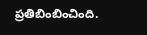ప్రతిబింబించింది.